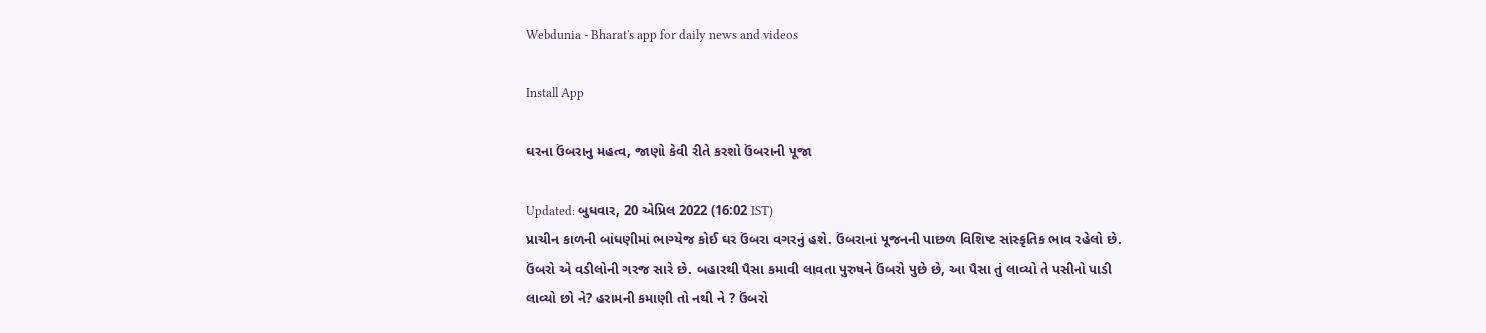Webdunia - Bharat's app for daily news and videos

Install App

ઘરના ઉંબરાનુ મહત્વ, જાણો કેવી રીતે કરશો ઉંબરાની પૂજા

Updated: બુધવાર, 20 એપ્રિલ 2022 (16:02 IST)
પ્રાચીન કાળની બાંધણીમાં ભાગ્યેજ કોઈ ઘર ઉંબરા વગરનું હશે. ઉંબરાનાં પૂજનની પાછળ વિશિષ્ટ સાંસ્કૃતિક ભાવ રહેલો છે. ઉંબરો એ વડીલોની ગરજ સારે છે. બહારથી પૈસા કમાવી લાવતા પુરુષને ઉંબરો પુછે છે, આ પૈસા તું લાવ્યો તે પસીનો પાડી લાવ્યો છો ને? હરામની કમાણી તો નથી ને ? ઉંબરો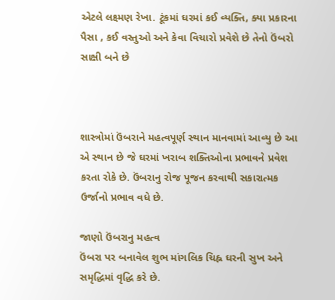એટલે લક્ષ્મણ રેખા. ટૂંકમાં ઘરમાં કઈ વ્યક્તિ, ક્યા પ્રકારના પૈસા , કઈ વસ્તુઓ અને કેવા વિચારો પ્રવેશે છે તેનો ઉંબરો સાક્ષી બને છે



શાસ્ત્રોમાં ઉંબરાને મહત્વપૂર્ણ સ્થાન માનવામાં આવ્યુ છે આ એ સ્થાન છે જે ઘરમાં ખરાબ શક્તિઓના પ્રભાવને પ્રવેશ કરતા રોકે છે. ઉંબરાનુ રોજ પૂજન કરવાથી સકારાત્મક ઉર્જાનો પ્રભાવ વધે છે.

જાણો ઉંબરાનુ મહત્વ
ઉંબરા પર બનાવેલ શુભ માંગલિક ચિહ્ન ઘરની સુખ અને સમૃદ્ધિમાં વૃદ્ધિ કરે છે.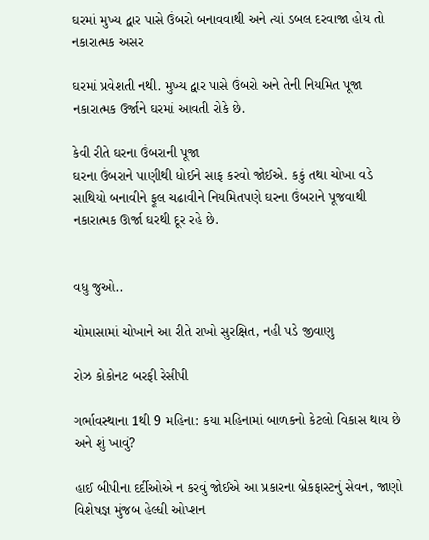ઘરમાં મુખ્ય દ્વાર પાસે ઉંબરો બનાવવાથી અને ત્યાં ડબલ દરવાજા હોય તો નકારાત્મક અસર

ઘરમાં પ્રવેશતી નથી. મુખ્ય દ્વાર પાસે ઉંબરો અને તેની નિયમિત પૂજા નકારાત્મક ઉર્જાને ઘરમાં આવતી રોકે છે.

કેવી રીતે ઘરના ઉંબરાની પૂજા
ઘરના ઉંબરાને પાણીથી ધોઈને સાફ કરવો જોઈએ. કકું તથા ચોખા વડે સાથિયો બનાવીને ફૂલ ચઢાવીને નિયમિતપણે ઘરના ઉંબરાને પૂજવાથી નકારાત્મક ઊર્જા ઘરથી દૂર રહે છે.


વધુ જુઓ..

ચોમાસામાં ચોખાને આ રીતે રાખો સુરક્ષિત, નહી પડે જીવાણુ

રોઝ કોકોનટ બરફી રેસીપી

ગર્ભાવસ્થાના 1થી 9 મહિના: કયા મહિનામાં બાળકનો કેટલો વિકાસ થાય છે અને શું ખાવું?

હાઈ બીપીના દર્દીઓએ ન કરવું જોઈએ આ પ્રકારના બ્રેકફાસ્ટનું સેવન, જાણો વિશેષજ્ઞ મુંજબ હેલ્ધી ઓપ્શન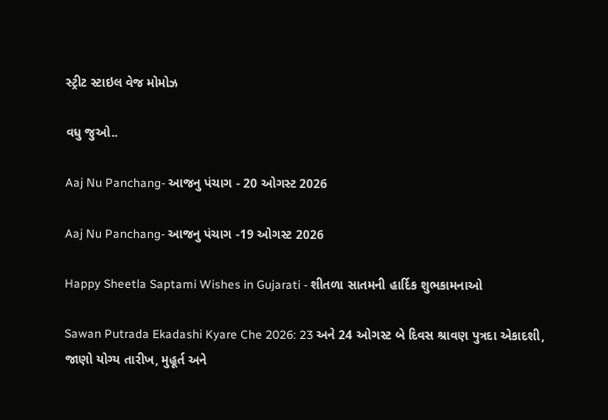સ્ટ્રીટ સ્ટાઇલ વેજ મોમોઝ

વધુ જુઓ..

Aaj Nu Panchang- આજનુ પંચાગ - 20 ઓગસ્ટ 2026

Aaj Nu Panchang- આજનુ પંચાગ -19 ઓગસ્ટ 2026

Happy Sheetla Saptami Wishes in Gujarati - શીતળા સાતમની હાર્દિક શુભકામનાઓ

Sawan Putrada Ekadashi Kyare Che 2026: 23 અને 24 ઓગસ્ટ બે દિવસ શ્રાવણ પુત્રદા એકાદશી, જાણો યોગ્ય તારીખ, મુહૂર્ત અને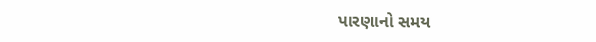પારણાનો સમય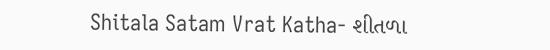Shitala Satam Vrat Katha- શીતળા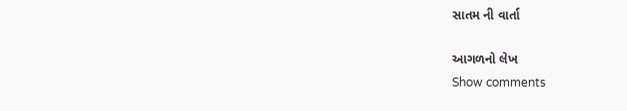સાતમ ની વાર્તા

આગળનો લેખ
Show comments